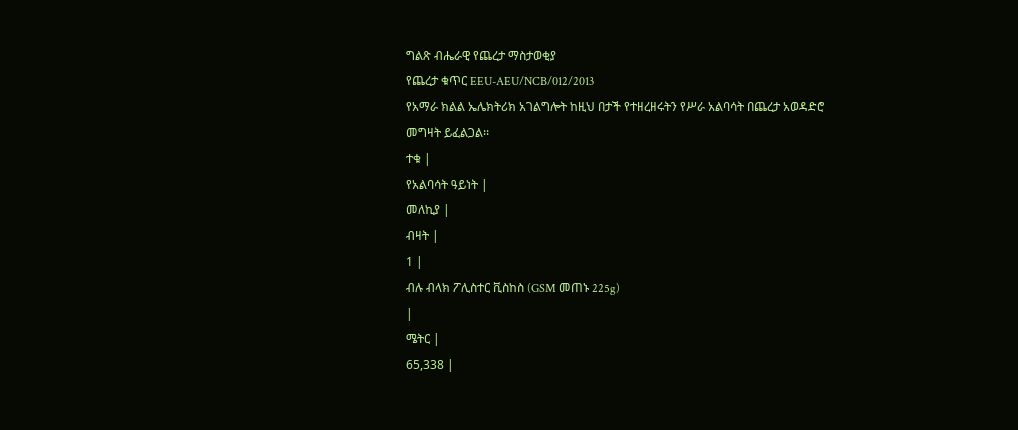ግልጽ ብሔራዊ የጨረታ ማስታወቂያ
የጨረታ ቁጥር EEU-AEU/NCB/012/2013
የአማራ ክልል ኤሌክትሪክ አገልግሎት ከዚህ በታች የተዘረዘሩትን የሥራ አልባሳት በጨረታ አወዳድሮ መግዛት ይፈልጋል፡፡
ተቁ |
የአልባሳት ዓይነት |
መለኪያ |
ብዛት |
1 |
ብሉ ብላክ ፖሊስተር ቪስከስ (GSM መጠኑ 225g)
|
ሜትር |
65,338 |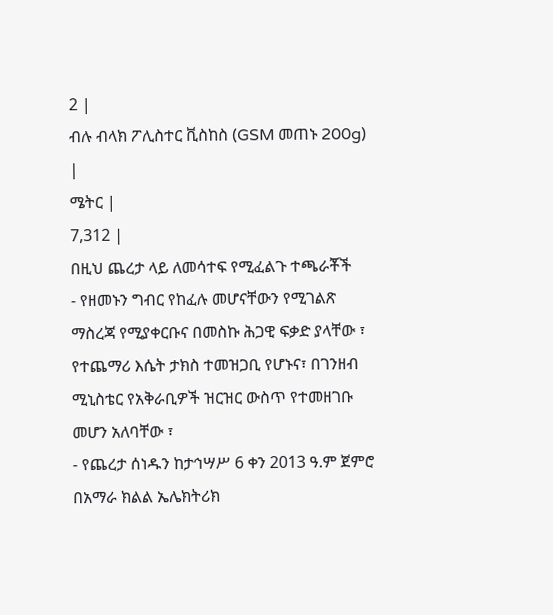2 |
ብሉ ብላክ ፖሊስተር ቪስከስ (GSM መጠኑ 200g)
|
ሜትር |
7,312 |
በዚህ ጨረታ ላይ ለመሳተፍ የሚፈልጉ ተጫራቾች
- የዘመኑን ግብር የከፈሉ መሆናቸውን የሚገልጽ ማስረጃ የሚያቀርቡና በመስኩ ሕጋዊ ፍቃድ ያላቸው ፣ የተጨማሪ እሴት ታክስ ተመዝጋቢ የሆኑና፣ በገንዘብ ሚኒስቴር የአቅራቢዎች ዝርዝር ውስጥ የተመዘገቡ መሆን አለባቸው ፣
- የጨረታ ሰነዱን ከታኅሣሥ 6 ቀን 2013 ዓ.ም ጀምሮ በአማራ ክልል ኤሌክትሪክ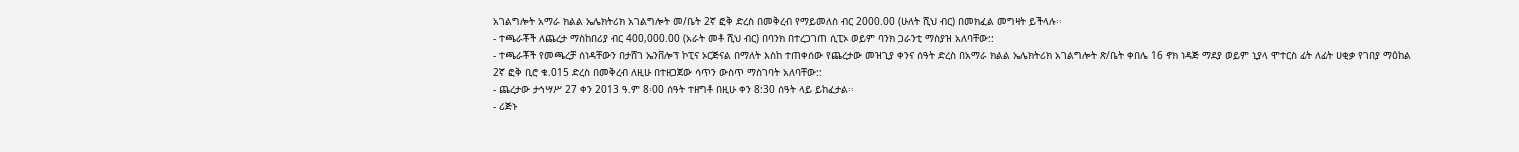አገልግሎት አማራ ክልል ኤሌክትሪክ አገልግሎት መ/ቤት 2ኛ ፎቅ ድረስ በመቅረብ የማይመለስ ብር 2000.00 (ሁለት ሺህ ብር) በመክፈል መግዛት ይችላሉ፡፡
- ተጫራቾች ለጨረታ ማስከበሪያ ብር 400,000.00 (አራት መቶ ሺህ ብር) በባንክ በተረጋገጠ ሲፒኦ ወይም ባንክ ጋራንቲ ማስያዝ አለባቸው::
- ተጫራቾች የመጫረቻ ሰነዳቸውን በታሸገ ኤንቨሎፕ ኮፒና ኦርጅናል በማለት እስከ ተጠቀሰው የጨረታው መዝጊያ ቀንና ሰዓት ድረስ በአማራ ክልል ኤሌክትሪክ አገልግሎት ጽ/ቤት ቀበሌ 16 ኖክ ነዳጅ ማደያ ወይም ኒያላ ሞተርስ ፊት ለፊት ሀቂቃ የገበያ ማዕከል 2ኛ ፎቅ ቢሮ ቁ.015 ድረስ በመቅረብ ለዚሁ በተዘጋጀው ሳጥን ውስጥ ማስገባት አለባቸው::
- ጨረታው ታኅሣሥ 27 ቀን 2013 ዓ.ም 8፡00 ሰዓት ተዘግቶ በዚሁ ቀን 8:30 ሰዓት ላይ ይከፈታል፡፡
- ሪጅኑ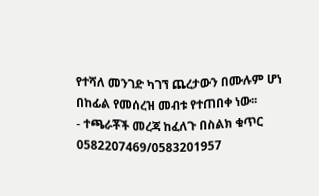የተሻለ መንገድ ካገኘ ጨረታውን በሙሉም ሆነ በከፊል የመሰረዝ መብቱ የተጠበቀ ነው፡፡
- ተጫራቾች መረጃ ከፈለጉ በስልክ ቁጥር
0582207469/0583201957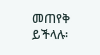መጠየቅ ይችላሉ፡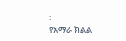፡
የአማራ ክልል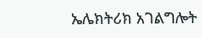ኤሌክትሪክ አገልግሎት